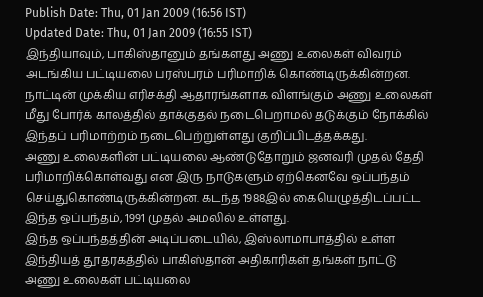Publish Date: Thu, 01 Jan 2009 (16:56 IST)
Updated Date: Thu, 01 Jan 2009 (16:55 IST)
இந்தியாவும், பாகிஸ்தானும் தங்களது அணு உலைகள் விவரம் அடங்கிய பட்டியலை பரஸ்பரம் பரிமாறிக் கொண்டிருக்கின்றன. நாட்டின் முக்கிய எரிசக்தி ஆதாரங்களாக விளங்கும் அணு உலைகள் மீது போர்க் காலத்தில் தாக்குதல் நடைபெறாமல் தடுக்கும் நோக்கில் இந்தப் பரிமாற்றம் நடைபெற்றுள்ளது குறிப்பிடத்தக்கது.
அணு உலைகளின் பட்டியலை ஆண்டுதோறும் ஜனவரி முதல் தேதி பரிமாறிக்கொள்வது என இரு நாடுகளும் ஏற்கெனவே ஒப்பந்தம் செய்துகொண்டிருக்கின்றன. கடந்த 1988இல் கையெழுத்திடப்பட்ட இந்த ஒப்பந்தம், 1991 முதல் அமலில் உள்ளது.
இந்த ஒப்பந்தத்தின் அடிப்படையில், இஸ்லாமாபாத்தில் உள்ள இந்தியத் தூதரகத்தில் பாகிஸ்தான் அதிகாரிகள் தங்கள் நாட்டு அணு உலைகள் பட்டியலை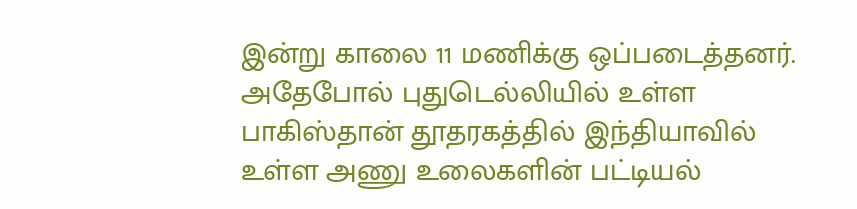இன்று காலை 11 மணிக்கு ஒப்படைத்தனர். அதேபோல் புதுடெல்லியில் உள்ள பாகிஸ்தான் தூதரகத்தில் இந்தியாவில் உள்ள அணு உலைகளின் பட்டியல்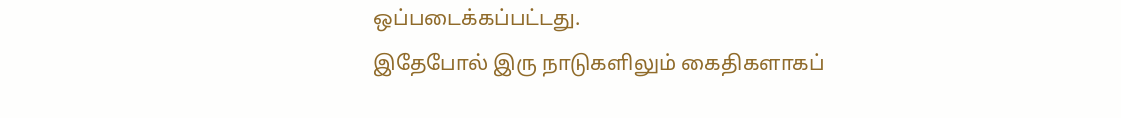ஒப்படைக்கப்பட்டது.
இதேபோல் இரு நாடுகளிலும் கைதிகளாகப்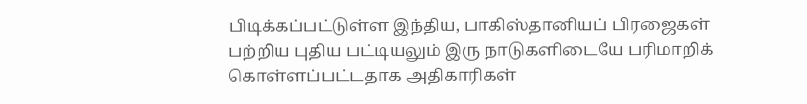பிடிக்கப்பட்டுள்ள இந்திய, பாகிஸ்தானியப் பிரஜைகள் பற்றிய புதிய பட்டியலும் இரு நாடுகளிடையே பரிமாறிக் கொள்ளப்பட்டதாக அதிகாரிகள்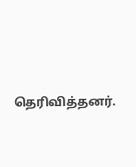தெரிவித்தனர்.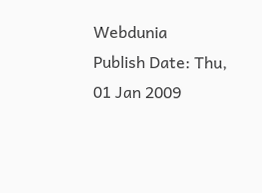Webdunia
Publish Date: Thu, 01 Jan 2009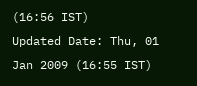(16:56 IST)
Updated Date: Thu, 01 Jan 2009 (16:55 IST)